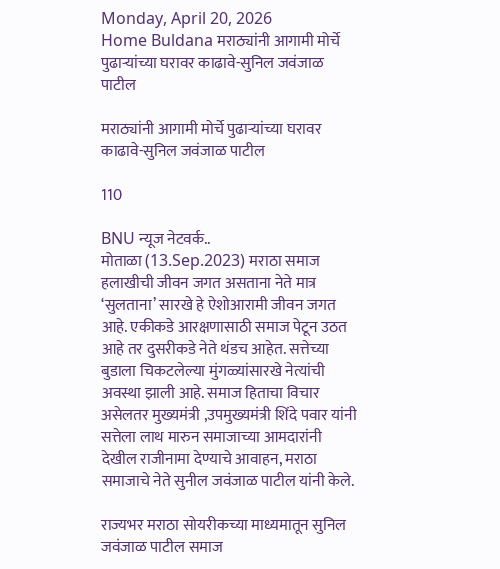Monday, April 20, 2026
Home Buldana मराठ्यांनी आगामी मोर्चे पुढाऱ्यांच्या घरावर काढावे-सुनिल जवंजाळ पाटील

मराठ्यांनी आगामी मोर्चे पुढाऱ्यांच्या घरावर काढावे-सुनिल जवंजाळ पाटील

110

BNU न्यूज नेटवर्क..
मोताळा (13.Sep.2023) मराठा समाज हलाखीची जीवन जगत असताना नेते मात्र ‘सुलताना’ सारखे हे ऐशोआरामी जीवन जगत आहे. एकीकडे आरक्षणासाठी समाज पेटून उठत आहे तर दुसरीकडे नेते थंडच आहेत. सत्तेच्या बुडाला चिकटलेल्या मुंगळ्यांसारखे नेत्यांची अवस्था झाली आहे. समाज हिताचा विचार असेलतर मुख्यमंत्री ,उपमुख्यमंत्री शिंदे पवार यांनी सत्तेला लाथ मारुन समाजाच्या आमदारांनी देखील राजीनामा देण्याचे आवाहन, मराठा समाजाचे नेते सुनील जवंजाळ पाटील यांनी केले.

राज्यभर मराठा सोयरीकच्या माध्यमातून सुनिल जवंजाळ पाटील समाज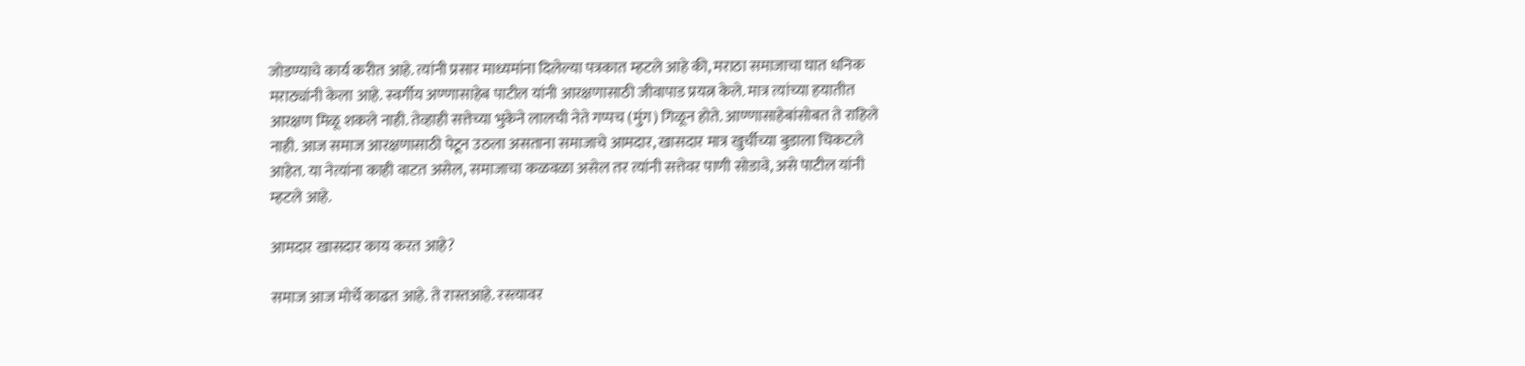जोडण्याचे कार्य करीत आहे. त्यांनी प्रसार माध्यमांना दिलेल्या पत्रकात म्हटले आहे की, मराठा समाजाचा घात धनिक मराठ्यांनी केला आहे. स्वर्गीय अण्णासाहेब पाटील यांनी आरक्षणासाठी जीवापाड प्रयत्न केले. मात्र त्यांच्या हयातीत आरक्षण मिळू शकले नाही. तेव्हाही सत्तेच्या भुकेने लालची नेते गप्पच (मुंग) गिळून होते. आण्णासाहेबांसोबत ते राहिले नाही. आज समाज आरक्षणासाठी पेटून उठला असताना समाजाचे आमदार, खासदार मात्र खुर्चीच्या बुडाला चिकटले आहेत. या नेत्यांना काही वाटत असेल, समाजाचा कळवळा असेल तर त्यांनी सत्तेवर पाणी सोडावे, असे पाटील यांनी म्हटले आहे.

आमदार खासदार काय करत आहे?

समाज आज मोर्चे काढत आहे. ते रास्तआहे. रस्त्यावर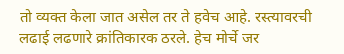तो व्यक्त केला जात असेल तर ते हवेच आहे. रस्त्यावरची लढाई लढणारे क्रांतिकारक ठरले. हेच मोर्चे जर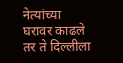नेत्यांच्या घरावर काढले तर ते दिल्लीला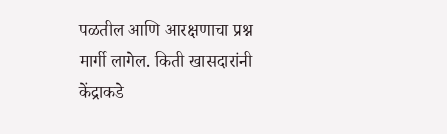पळतील आणि आरक्षणाचा प्रश्न मार्गी लागेल. किती खासदारांनी केंद्राकडे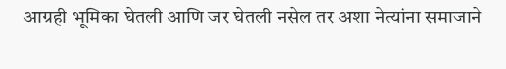आग्रही भूमिका घेतली आणि जर घेतली नसेल तर अशा नेत्यांना समाजाने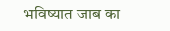भविष्यात जाब का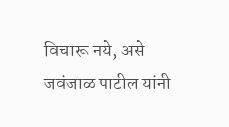विचारू नये, असे जवंजाळ पाटील यांनी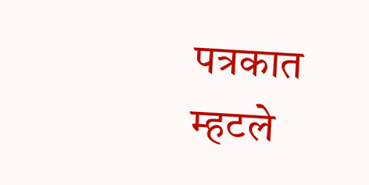पत्रकात म्हटले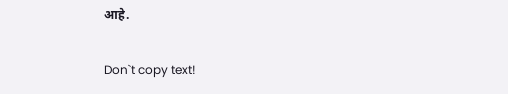आहे.

Don`t copy text!